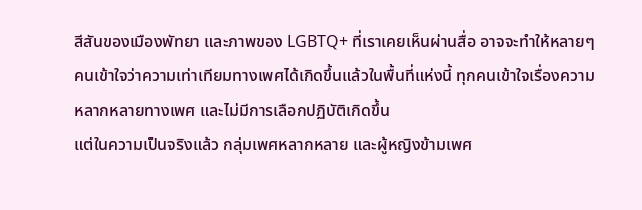สีสันของเมืองพัทยา และภาพของ LGBTQ+ ที่เราเคยเห็นผ่านสื่อ อาจจะทำให้หลายๆ คนเข้าใจว่าความเท่าเทียมทางเพศได้เกิดขึ้นแล้วในพื้นที่แห่งนี้ ทุกคนเข้าใจเรื่องความหลากหลายทางเพศ และไม่มีการเลือกปฏิบัติเกิดขึ้น
แต่ในความเป็นจริงแล้ว กลุ่มเพศหลากหลาย และผู้หญิงข้ามเพศ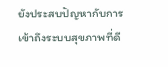ยังประสบปัญหากับการเข้าถึงระบบสุขภาพที่ดี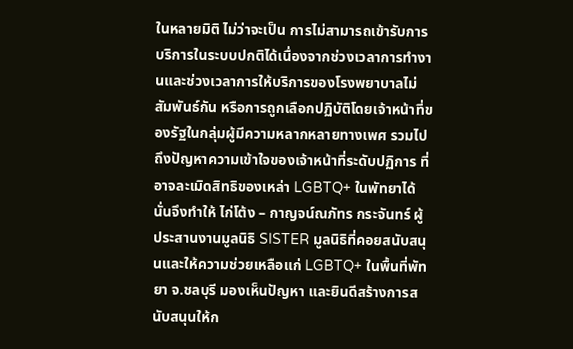ในหลายมิติ ไม่ว่าจะเป็น การไม่สามารถเข้ารับการบริการในระบบปกติได้เนื่องจากช่วงเวลาการทำงานและช่วงเวลาการให้บริการของโรงพยาบาลไม่สัมพันธ์กัน หรือการถูกเลือกปฏิบัติโดยเจ้าหน้าที่ของรัฐในกลุ่มผู้มีความหลากหลายทางเพศ รวมไปถึงปัญหาความเข้าใจของเจ้าหน้าที่ระดับปฏิการ ที่อาจละเมิดสิทธิของเหล่า LGBTQ+ ในพัทยาได้
นั่นจึงทำให้ ไก่โต้ง – กาญจน์ณภัทร กระจันทร์ ผู้ประสานงานมูลนิธิ SISTER มูลนิธิที่คอยสนับสนุนและให้ความช่วยเหลือแก่ LGBTQ+ ในพื้นที่พัทยา จ.ชลบุรี มองเห็นปัญหา และยินดีสร้างการสนับสนุนให้ก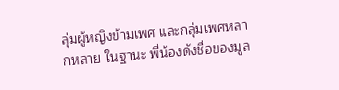ลุ่มผู้หญิงข้ามเพศ และกลุ่มเพศหลากหลาย ในฐานะ พี่น้องดังชื่อของมูล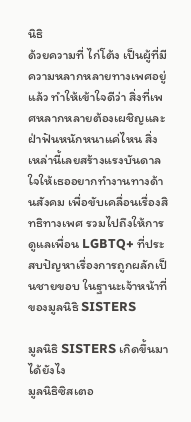นิธิ
ด้วยความที่ ไก่โต้ง เป็นผู้ที่มีความหลากหลายทางเพศอยู่แล้ว ทำให้เข้าใจดีว่า สิ่งที่เพศหลากหลายต้องเผชิญและฝ่าฟันหนักหนาแค่ไหน สิ่งเหล่านี้เลยสร้างแรงบันดาลใจให้เธออยากทำงานทางด้านสังคม เพื่อขับเคลื่อนเรื่องสิทธิทางเพศ รวมไปถึงให้การดูแลเพื่อน LGBTQ+ ที่ประสบปัญหาเรื่องการถูกผลักเป็นชายขอบ ในฐานะเจ้าหน้าที่ของมูลนิธิ SISTERS

มูลนิธิ SISTERS เกิดขึ้นมาได้ยังไง
มูลนิธิซิสเตอ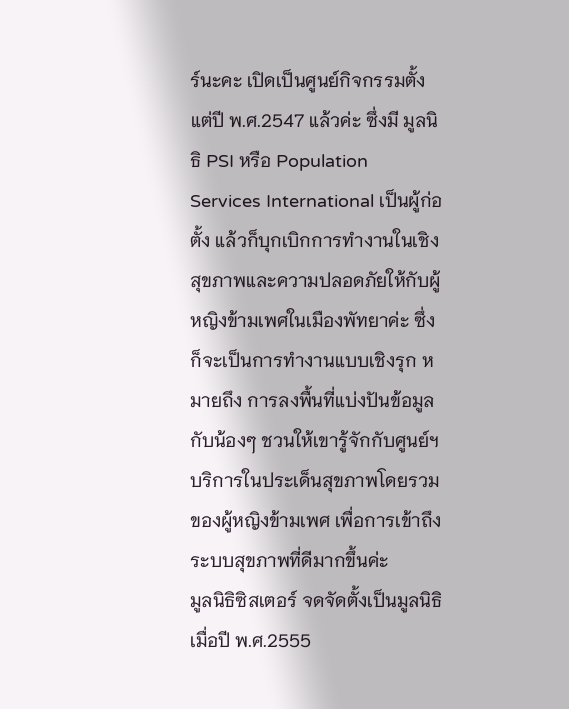ร์นะคะ เปิดเป็นศูนย์กิจกรรมตั้งแต่ปี พ.ศ.2547 แล้วค่ะ ซึ่งมี มูลนิธิ PSI หรือ Population Services International เป็นผู้ก่อตั้ง แล้วก็บุกเบิกการทํางานในเชิงสุขภาพและความปลอดภัยให้กับผู้หญิงข้ามเพศในเมืองพัทยาค่ะ ซึ่งก็จะเป็นการทํางานแบบเชิงรุก หมายถึง การลงพื้นที่แบ่งปันข้อมูลกับน้องๆ ชวนให้เขารู้จักกับศูนย์ฯ บริการในประเด็นสุขภาพโดยรวมของผู้หญิงข้ามเพศ เพื่อการเข้าถึงระบบสุขภาพที่ดีมากขึ้นค่ะ
มูลนิธิซิสเตอร์ จดจัดตั้งเป็นมูลนิธิเมื่อปี พ.ศ.2555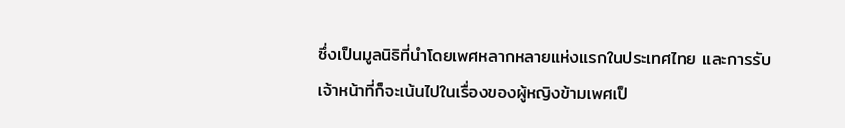ซึ่งเป็นมูลนิธิที่นําโดยเพศหลากหลายแห่งแรกในประเทศไทย และการรับเจ้าหน้าที่ก็จะเน้นไปในเรื่องของผู้หญิงข้ามเพศเป็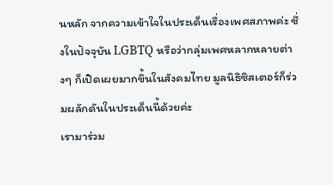นหลัก จากความเข้าใจในประเด็นเรื่องเพศสภาพค่ะ ซึ่งในปัจจุบัน LGBTQ หรือว่ากลุ่มเพศหลากหลายต่างๆ ก็เปิดเผยมากขึ้นในสังคมไทย มูลนิธิซิสเตอร์ก็ร่วมผลักดันในประเด็นนี้ด้วยค่ะ
เรามาร่วม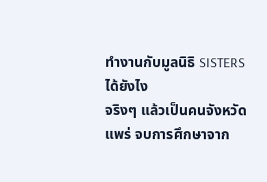ทำงานกับมูลนิธิ SISTERS ได้ยังไง
จริงๆ แล้วเป็นคนจังหวัดแพร่ จบการศึกษาจาก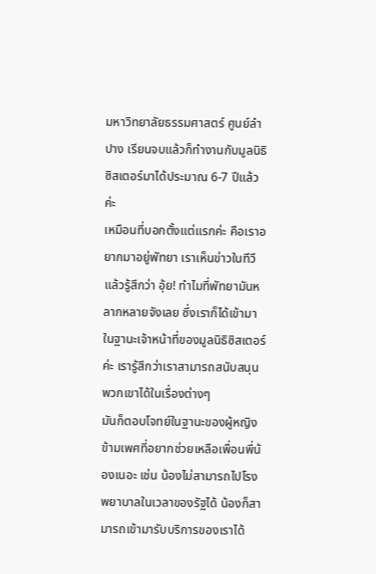มหาวิทยาลัยธรรมศาสตร์ ศูนย์ลำปาง เรียนจบแล้วก็ทํางานกับมูลนิธิซิสเตอร์มาได้ประมาณ 6-7 ปีแล้วค่ะ
เหมือนที่บอกตั้งแต่แรกค่ะ คือเราอยากมาอยู่พัทยา เราเห็นข่าวในทีวีแล้วรู้สึกว่า อุ้ย! ทําไมที่พัทยามันหลากหลายจังเลย ซึ่งเราก็ได้เข้ามาในฐานะเจ้าหน้าที่ของมูลนิธิซิสเตอร์ค่ะ เรารู้สึกว่าเราสามารถสนับสนุนพวกเขาได้ในเรื่องต่างๆ
มันก็ตอบโจทย์ในฐานะของผู้หญิงข้ามเพศที่อยากช่วยเหลือเพื่อนพี่น้องเนอะ เช่น น้องไม่สามารถไปโรงพยาบาลในเวลาของรัฐได้ น้องก็สามารถเข้ามารับบริการของเราได้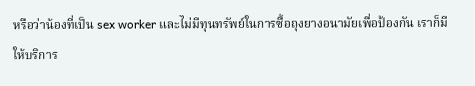หรือว่าน้องที่เป็น sex worker และไม่มีทุนทรัพย์ในการซื้อถุงยางอนามัยเพื่อป้องกัน เราก็มีให้บริการ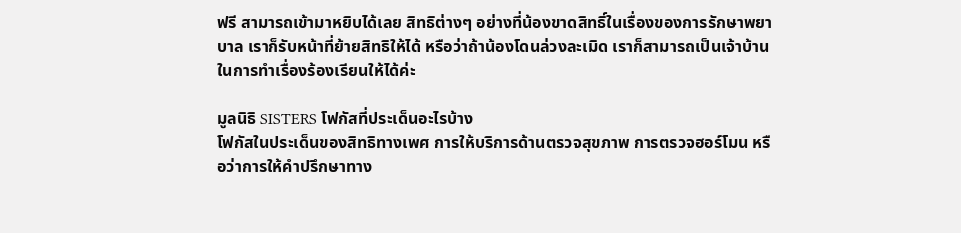ฟรี สามารถเข้ามาหยิบได้เลย สิทธิต่างๆ อย่างที่น้องขาดสิทธิ์ในเรื่องของการรักษาพยาบาล เราก็รับหน้าที่ย้ายสิทธิให้ได้ หรือว่าถ้าน้องโดนล่วงละเมิด เราก็สามารถเป็นเจ้าบ้านในการทําเรื่องร้องเรียนให้ได้ค่ะ

มูลนิธิ SISTERS โฟกัสที่ประเด็นอะไรบ้าง
โฟกัสในประเด็นของสิทธิทางเพศ การให้บริการด้านตรวจสุขภาพ การตรวจฮอร์โมน หรือว่าการให้คําปรึกษาทาง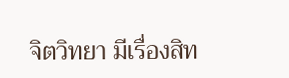จิตวิทยา มีเรื่องสิท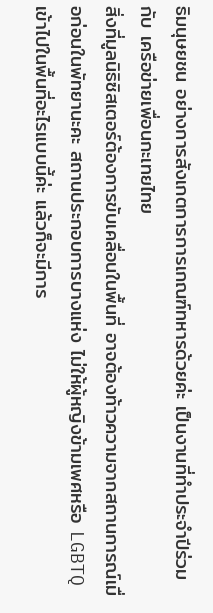ธิมนุษยชน อย่างการสังเกตการการเกณฑ์ทหารด้วยค่ะ เป็นงานที่ทำประจําปีร่วมกับ เครือข่ายเพื่อนกะเทยไทย
สิ่งที่มูลนิธิซิสเตอร์ต้องการขับเคลื่อนในพื้นที่ อาจต้องท้าวความจากสถานการณ์เมื่อก่อนในพัทยานะคะ สถานประกอบการบางแห่ง ไม่ให้ผู้หญิงข้ามเพศหรือ LGBTQ เข้าไปในพื้นที่อะไรแบบนี้ค่ะ แล้วก็จะมีการ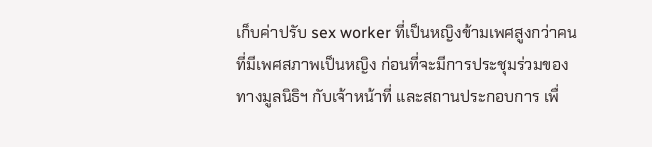เก็บค่าปรับ sex worker ที่เป็นหญิงข้ามเพศสูงกว่าคนที่มีเพศสภาพเป็นหญิง ก่อนที่จะมีการประชุมร่วมของทางมูลนิธิฯ กับเจ้าหน้าที่ และสถานประกอบการ เพื่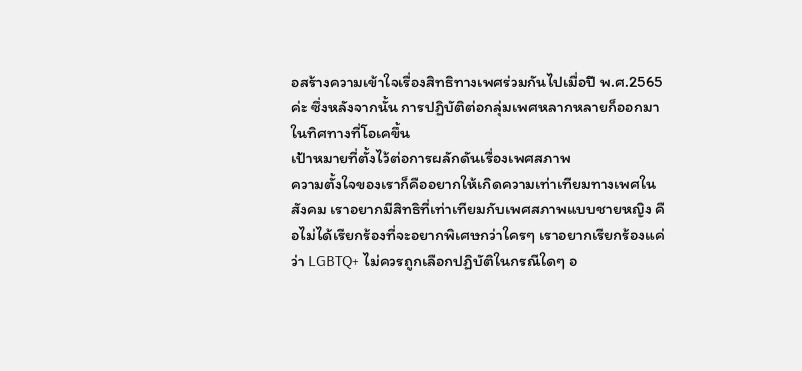อสร้างความเข้าใจเรื่องสิทธิทางเพศร่วมกันไปเมื่อปี พ.ศ.2565 ค่ะ ซึ่งหลังจากนั้น การปฏิบัติต่อกลุ่มเพศหลากหลายก็ออกมาในทิศทางที่โอเคขึ้น
เป้าหมายที่ตั้งไว้ต่อการผลักดันเรื่องเพศสภาพ
ความตั้งใจของเราก็คืออยากให้เกิดความเท่าเทียมทางเพศในสังคม เราอยากมีสิทธิที่เท่าเทียมกับเพศสภาพแบบชายหญิง คือไม่ได้เรียกร้องที่จะอยากพิเศษกว่าใครๆ เราอยากเรียกร้องแค่ว่า LGBTQ+ ไม่ควรถูกเลือกปฏิบัติในกรณีใดๆ อ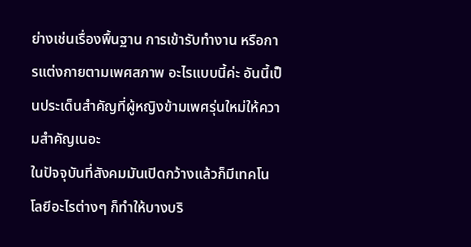ย่างเช่นเรื่องพื้นฐาน การเข้ารับทํางาน หรือการแต่งกายตามเพศสภาพ อะไรแบบนี้ค่ะ อันนี้เป็นประเด็นสําคัญที่ผู้หญิงข้ามเพศรุ่นใหม่ให้ความสำคัญเนอะ
ในปัจจุบันที่สังคมมันเปิดกว้างแล้วก็มีเทคโนโลยีอะไรต่างๆ ก็ทําให้บางบริ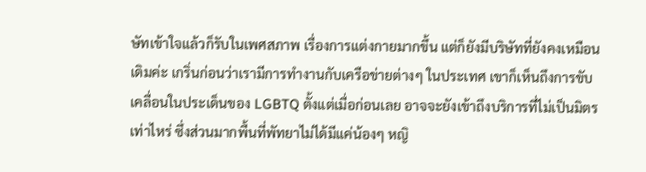ษัทเข้าใจแล้วก็รับในเพศสภาพ เรื่องการแต่งกายมากขึ้น แต่ก็ยังมีบริษัทที่ยังคงเหมือนเดิมค่ะ เกริ่นก่อนว่าเรามีการทํางานกับเครือข่ายต่างๆ ในประเทศ เขาก็เห็นถึงการขับเคลื่อนในประเด็นของ LGBTQ ตั้งแต่เมื่อก่อนเลย อาจจะยังเข้าถึงบริการที่ไม่เป็นมิตรเท่าไหร่ ซึ่งส่วนมากพื้นที่พัทยาไม่ได้มีแค่น้องๆ หญิ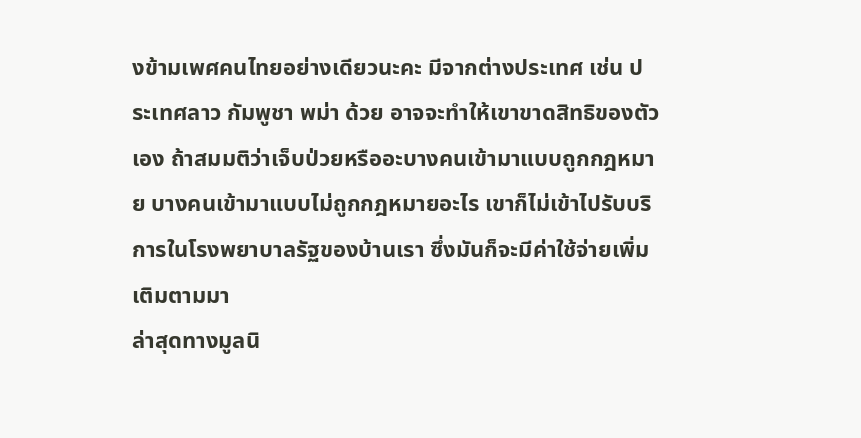งข้ามเพศคนไทยอย่างเดียวนะคะ มีจากต่างประเทศ เช่น ประเทศลาว กัมพูชา พม่า ด้วย อาจจะทําให้เขาขาดสิทธิของตัวเอง ถ้าสมมติว่าเจ็บป่วยหรืออะบางคนเข้ามาแบบถูกกฎหมาย บางคนเข้ามาแบบไม่ถูกกฎหมายอะไร เขาก็ไม่เข้าไปรับบริการในโรงพยาบาลรัฐของบ้านเรา ซึ่งมันก็จะมีค่าใช้จ่ายเพิ่มเติมตามมา
ล่าสุดทางมูลนิ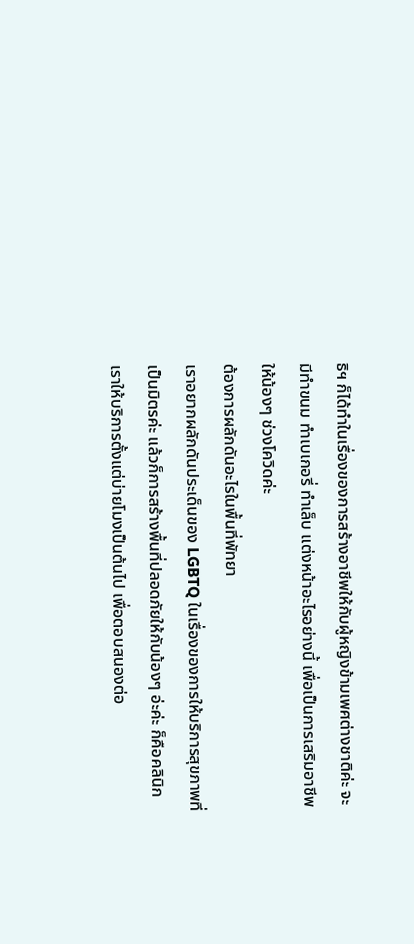ธิฯ ก็ได้ทําในเรื่องของการสร้างอาชีพให้กับผู้หญิงข้ามเพศต่างชาติค่ะ จะมีทําขนม ทําเบเกอรี่ ทําเล็บ แต่งหน้าอะไรอย่างนี้ เพื่อเป็นการเสริมอาชีพให้น้องๆ ช่วงโควิดค่ะ
ต้องการผลักดันอะไรในพื้นที่พัทยา
เราอยากผลักดันประเด็นของ LGBTQ ในเรื่องของการให้บริการสุขภาพที่เป็นมิตรค่ะ แล้วก็การสร้างพื้นที่ปลอดภัยให้กับน้องๆ อ่ะค่ะ ก็คือคลินิกเราให้บริการตั้งแต่บ่ายโมงเป็นต้นไป เพื่อตอบสนองต่อ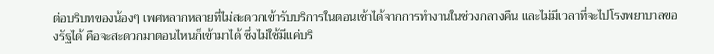ต่อบริบทของน้องๆ เพศหลากหลายที่ไม่สะดวกเข้ารับบริการในตอนเช้าได้จากการทำงานในช่วงกลางคืน และไม่มีเวลาที่จะไปโรงพยาบาลของรัฐได้ คือจะสะดวกมาตอนไหนก็เข้ามาได้ ซึ่งไม่ใช้มีแค่บริ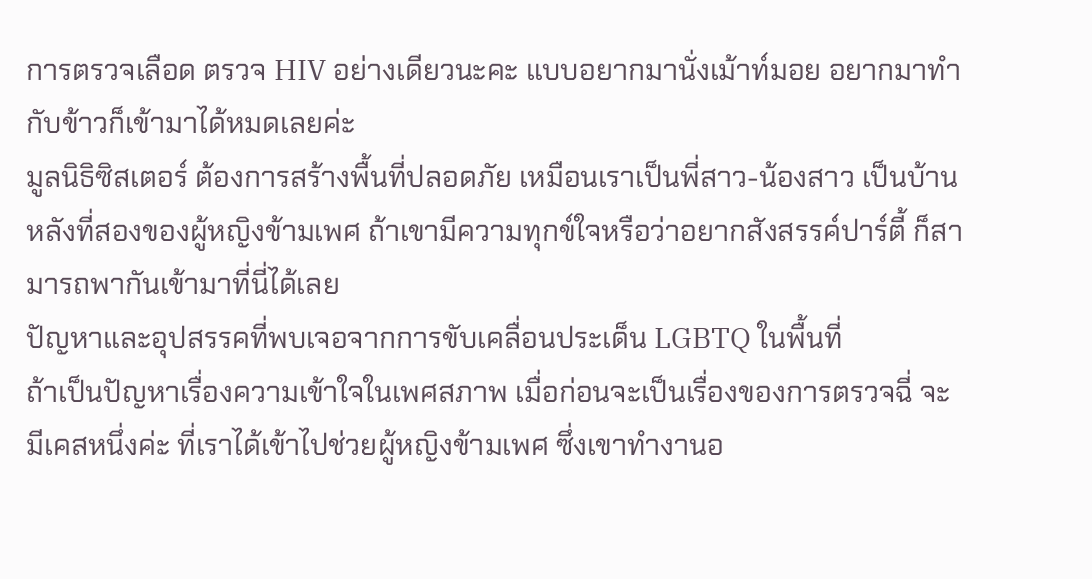การตรวจเลือด ตรวจ HIV อย่างเดียวนะคะ แบบอยากมานั่งเม้าท์มอย อยากมาทํากับข้าวก็เข้ามาได้หมดเลยค่ะ
มูลนิธิซิสเตอร์ ต้องการสร้างพื้นที่ปลอดภัย เหมือนเราเป็นพี่สาว-น้องสาว เป็นบ้านหลังที่สองของผู้หญิงข้ามเพศ ถ้าเขามีความทุกข์ใจหรือว่าอยากสังสรรค์ปาร์ตี้ ก็สามารถพากันเข้ามาที่นี่ได้เลย
ปัญหาและอุปสรรคที่พบเจอจากการขับเคลื่อนประเด็น LGBTQ ในพื้นที่
ถ้าเป็นปัญหาเรื่องความเข้าใจในเพศสภาพ เมื่อก่อนจะเป็นเรื่องของการตรวจฉี่ จะมีเคสหนึ่งค่ะ ที่เราได้เข้าไปช่วยผู้หญิงข้ามเพศ ซึ่งเขาทำงานอ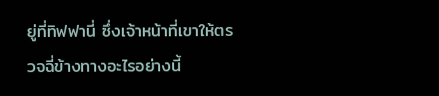ยู่ที่ทิฟฟานี่ ซึ่งเจ้าหน้าที่เขาให้ตรวจฉี่ข้างทางอะไรอย่างนี้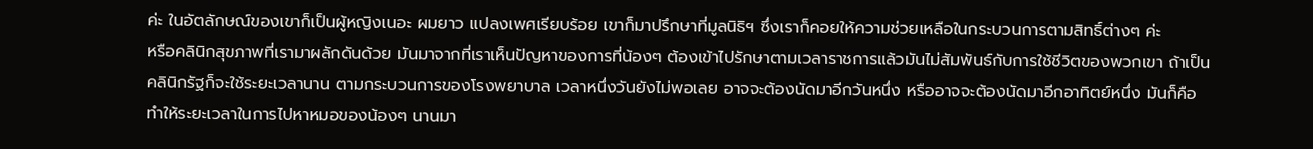ค่ะ ในอัตลักษณ์ของเขาก็เป็นผู้หญิงเนอะ ผมยาว แปลงเพศเรียบร้อย เขาก็มาปรึกษาที่มูลนิธิฯ ซึ่งเราก็คอยให้ความช่วยเหลือในกระบวนการตามสิทธิ์ต่างๆ ค่ะ
หรือคลินิกสุขภาพที่เรามาผลักดันด้วย มันมาจากที่เราเห็นปัญหาของการที่น้องๆ ต้องเข้าไปรักษาตามเวลาราชการแล้วมันไม่สัมพันธ์กับการใช้ชีวิตของพวกเขา ถ้าเป็นคลินิกรัฐก็จะใช้ระยะเวลานาน ตามกระบวนการของโรงพยาบาล เวลาหนึ่งวันยังไม่พอเลย อาจจะต้องนัดมาอีกวันหนึ่ง หรืออาจจะต้องนัดมาอีกอาทิตย์หนึ่ง มันก็คือทําให้ระยะเวลาในการไปหาหมอของน้องๆ นานมา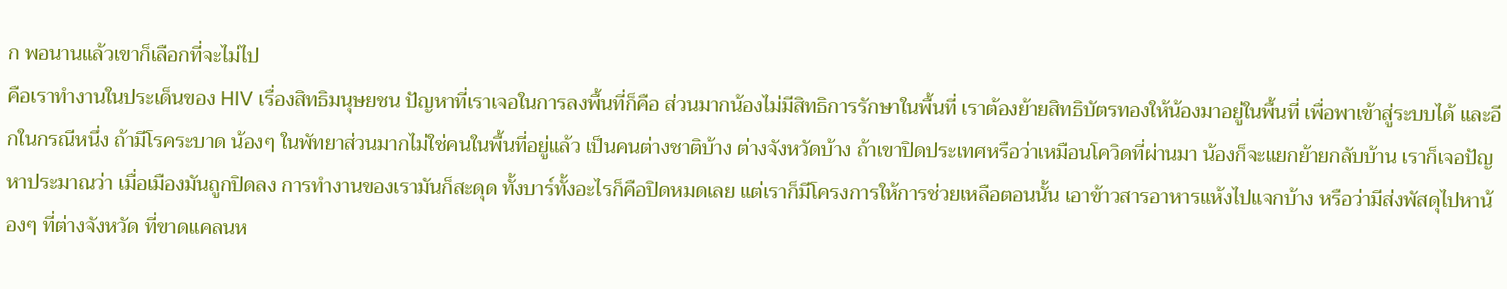ก พอนานแล้วเขาก็เลือกที่จะไม่ไป
คือเราทํางานในประเด็นของ HIV เรื่องสิทธิมนุษยชน ปัญหาที่เราเจอในการลงพื้นที่ก็คือ ส่วนมากน้องไม่มีสิทธิการรักษาในพื้นที่ เราต้องย้ายสิทธิบัตรทองให้น้องมาอยู่ในพื้นที่ เพื่อพาเข้าสู่ระบบได้ และอีกในกรณีหนึ่ง ถ้ามีโรคระบาด น้องๆ ในพัทยาส่วนมากไม่ใช่คนในพื้นที่อยู่แล้ว เป็นคนต่างชาติบ้าง ต่างจังหวัดบ้าง ถ้าเขาปิดประเทศหรือว่าเหมือนโควิดที่ผ่านมา น้องก็จะแยกย้ายกลับบ้าน เราก็เจอปัญหาประมาณว่า เมื่อเมืองมันถูกปิดลง การทํางานของเรามันก็สะดุด ทั้งบาร์ทั้งอะไรก็คือปิดหมดเลย แต่เราก็มีโครงการให้การช่วยเหลือตอนนั้น เอาข้าวสารอาหารแห้งไปแจกบ้าง หรือว่ามีส่งพัสดุไปหาน้องๆ ที่ต่างจังหวัด ที่ขาดแคลนห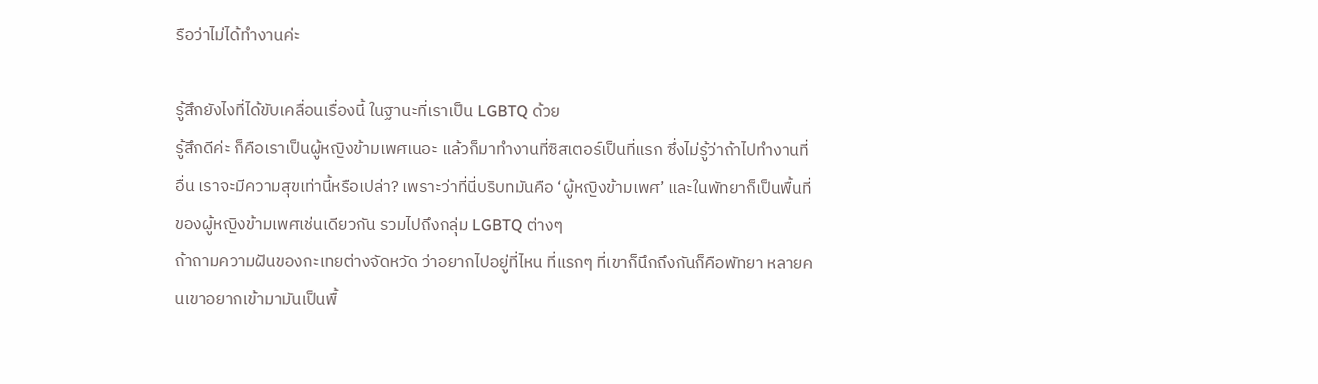รือว่าไม่ได้ทํางานค่ะ

รู้สึกยังไงที่ได้ขับเคลื่อนเรื่องนี้ ในฐานะที่เราเป็น LGBTQ ด้วย
รู้สึกดีค่ะ ก็คือเราเป็นผู้หญิงข้ามเพศเนอะ แล้วก็มาทํางานที่ซิสเตอร์เป็นที่แรก ซึ่งไม่รู้ว่าถ้าไปทํางานที่อื่น เราจะมีความสุขเท่านี้หรือเปล่า? เพราะว่าที่นี่บริบทมันคือ ‘ผู้หญิงข้ามเพศ’ และในพัทยาก็เป็นพื้นที่ของผู้หญิงข้ามเพศเช่นเดียวกัน รวมไปถึงกลุ่ม LGBTQ ต่างๆ
ถ้าถามความฝันของกะเทยต่างจัดหวัด ว่าอยากไปอยู่ที่ไหน ที่แรกๆ ที่เขาก็นึกถึงกันก็คือพัทยา หลายคนเขาอยากเข้ามามันเป็นพื้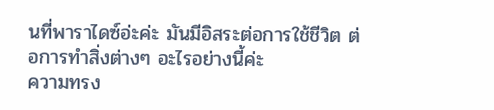นที่พาราไดซ์อ่ะค่ะ มันมีอิสระต่อการใช้ชีวิต ต่อการทำสิ่งต่างๆ อะไรอย่างนี้ค่ะ
ความทรง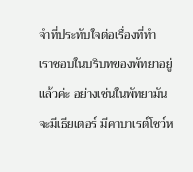จำที่ประทับใจต่อเรื่องที่ทำ
เราชอบในบริบทของพัทยาอยู่แล้วค่ะ อย่างเช่นในพัทยามันจะมีเธียเตอร์ มีคาบาเรต์โชว์ห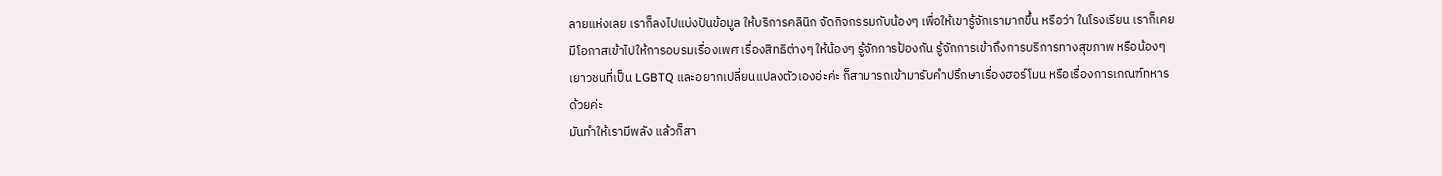ลายแห่งเลย เราก็ลงไปแบ่งปันข้อมูล ให้บริการคลินิก จัดกิจกรรมกับน้องๆ เพื่อให้เขารู้จักเรามากขึ้น หรือว่า ในโรงเรียน เราก็เคยมีโอกาสเข้าไปให้การอบรมเรื่องเพศ เรื่องสิทธิต่างๆ ให้น้องๆ รู้จักการป้องกัน รู้จักการเข้าถึงการบริการทางสุขภาพ หรือน้องๆ เยาวชนที่เป็น LGBTQ และอยากเปลี่ยนแปลงตัวเองอ่ะค่ะ ก็สามารถเข้ามารับคําปรึกษาเรื่องฮอร์โมน หรือเรื่องการเกณฑ์ทหารด้วยค่ะ
มันทําให้เรามีพลัง แล้วก็สา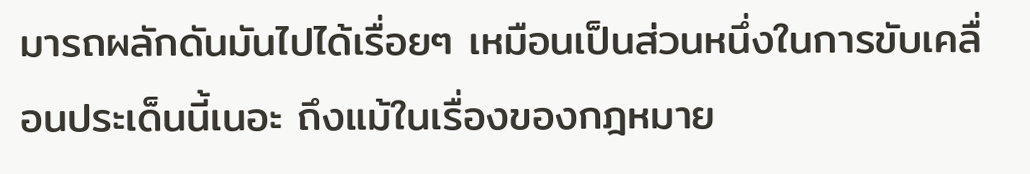มารถผลักดันมันไปได้เรื่อยๆ เหมือนเป็นส่วนหนึ่งในการขับเคลื่อนประเด็นนี้เนอะ ถึงแม้ในเรื่องของกฎหมาย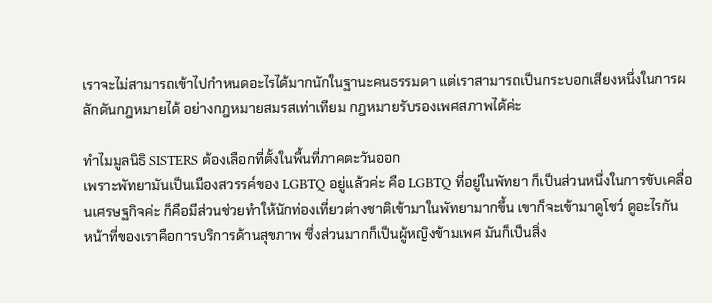เราจะไม่สามารถเข้าไปกำหนดอะไรได้มากนักในฐานะคนธรรมดา แต่เราสามารถเป็นกระบอกเสียงหนึ่งในการผลักดันกฎหมายได้ อย่างกฎหมายสมรสเท่าเทียม กฎหมายรับรองเพศสภาพได้ค่ะ

ทำไมมูลนิธิ SISTERS ต้องเลือกที่ตั้งในพื้นที่ภาคตะวันออก
เพราะพัทยามันเป็นเมืองสวรรค์ของ LGBTQ อยู่แล้วค่ะ คือ LGBTQ ที่อยู่ในพัทยา ก็เป็นส่วนหนึ่งในการขับเคลื่อนเศรษฐกิจค่ะ ก็คือมีส่วนช่วยทําให้นักท่องเที่ยวต่างชาติเข้ามาในพัทยามากขึ้น เขาก็จะเข้ามาดูโชว์ ดูอะไรกัน
หน้าที่ของเราคือการบริการด้านสุขภาพ ซึ่งส่วนมากก็เป็นผู้หญิงข้ามเพศ มันก็เป็นสิ่ง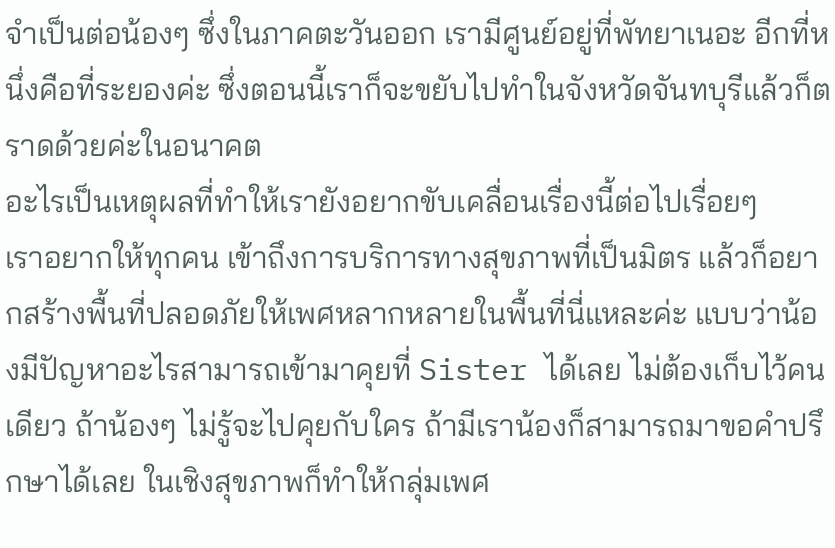จําเป็นต่อน้องๆ ซึ่งในภาคตะวันออก เรามีศูนย์อยู่ที่พัทยาเนอะ อีกที่หนึ่งคือที่ระยองค่ะ ซึ่งตอนนี้เราก็จะขยับไปทําในจังหวัดจันทบุรีแล้วก็ตราดด้วยค่ะในอนาคต
อะไรเป็นเหตุผลที่ทำให้เรายังอยากขับเคลื่อนเรื่องนี้ต่อไปเรื่อยๆ
เราอยากให้ทุกคน เข้าถึงการบริการทางสุขภาพที่เป็นมิตร แล้วก็อยากสร้างพื้นที่ปลอดภัยให้เพศหลากหลายในพื้นที่นี่แหละค่ะ แบบว่าน้องมีปัญหาอะไรสามารถเข้ามาคุยที่ Sister ได้เลย ไม่ต้องเก็บไว้คนเดียว ถ้าน้องๆ ไม่รู้จะไปคุยกับใคร ถ้ามีเราน้องก็สามารถมาขอคําปรึกษาได้เลย ในเชิงสุขภาพก็ทําให้กลุ่มเพศ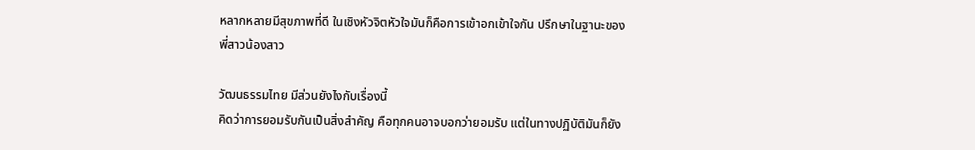หลากหลายมีสุขภาพที่ดี ในเชิงหัวจิตหัวใจมันก็คือการเข้าอกเข้าใจกัน ปรึกษาในฐานะของพี่สาวน้องสาว

วัฒนธรรมไทย มีส่วนยังไงกับเรื่องนี้
คิดว่าการยอมรับกันเป็นสิ่งสําคัญ คือทุกคนอาจบอกว่ายอมรับ แต่ในทางปฏิบัติมันก็ยัง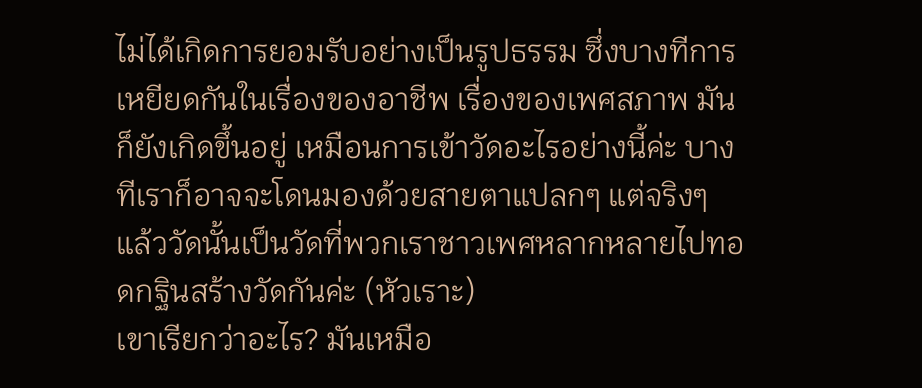ไม่ได้เกิดการยอมรับอย่างเป็นรูปธรรม ซึ่งบางทีการเหยียดกันในเรื่องของอาชีพ เรื่องของเพศสภาพ มันก็ยังเกิดขึ้นอยู่ เหมือนการเข้าวัดอะไรอย่างนี้ค่ะ บางทีเราก็อาจจะโดนมองด้วยสายตาแปลกๆ แต่จริงๆ แล้ววัดนั้นเป็นวัดที่พวกเราชาวเพศหลากหลายไปทอดกฐินสร้างวัดกันค่ะ (หัวเราะ)
เขาเรียกว่าอะไร? มันเหมือ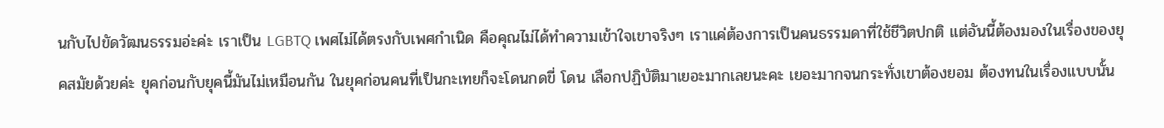นกับไปขัดวัฒนธรรมอ่ะค่ะ เราเป็น LGBTQ เพศไม่ได้ตรงกับเพศกําเนิด คือคุณไม่ได้ทำความเข้าใจเขาจริงๆ เราแค่ต้องการเป็นคนธรรมดาที่ใช้ชีวิตปกติ แต่อันนี้ต้องมองในเรื่องของยุคสมัยด้วยค่ะ ยุคก่อนกับยุคนี้มันไม่เหมือนกัน ในยุคก่อนคนที่เป็นกะเทยก็จะโดนกดขี่ โดน เลือกปฏิบัติมาเยอะมากเลยนะคะ เยอะมากจนกระทั่งเขาต้องยอม ต้องทนในเรื่องแบบนั้น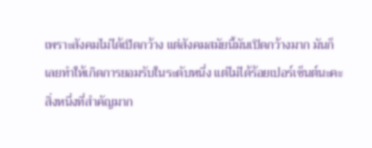เพราะสังคมไม่ได้เปิดกว้าง แต่สังคมสมัยนี้มันเปิดกว้างมาก มันก็เลยทําให้เกิดการยอมรับในระดับหนึ่ง แต่ไม่ได้ร้อยเปอร์เซ็นต์นะคะ
สิ่งหนึ่งที่สําคัญมาก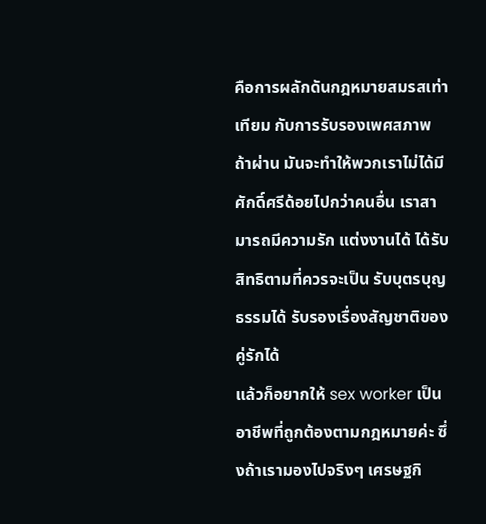คือการผลักดันกฎหมายสมรสเท่าเทียม กับการรับรองเพศสภาพ ถ้าผ่าน มันจะทําให้พวกเราไม่ได้มีศักดิ์ศรีด้อยไปกว่าคนอื่น เราสามารถมีความรัก แต่งงานได้ ได้รับสิทธิตามที่ควรจะเป็น รับบุตรบุญธรรมได้ รับรองเรื่องสัญชาติของคู่รักได้
แล้วก็อยากให้ sex worker เป็นอาชีพที่ถูกต้องตามกฎหมายค่ะ ซึ่งถ้าเรามองไปจริงๆ เศรษฐกิ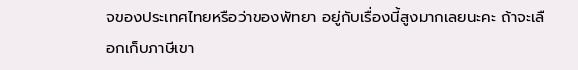จของประเทศไทยหรือว่าของพัทยา อยู่กับเรื่องนี้สูงมากเลยนะคะ ถ้าจะเลือกเก็บภาษีเขา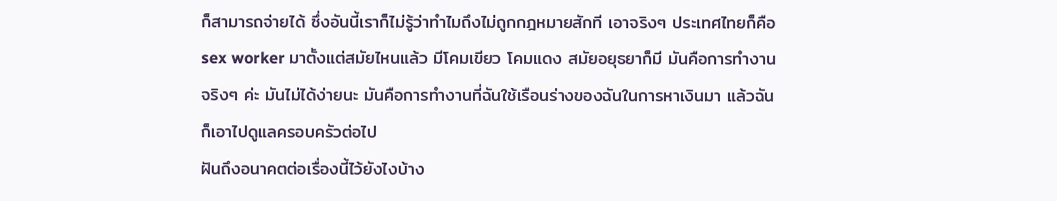ก็สามารถจ่ายได้ ซึ่งอันนี้เราก็ไม่รู้ว่าทําไมถึงไม่ถูกกฎหมายสักที เอาจริงๆ ประเทศไทยก็คือ sex worker มาตั้งแต่สมัยไหนแล้ว มีโคมเขียว โคมแดง สมัยอยุธยาก็มี มันคือการทํางานจริงๆ ค่ะ มันไม่ได้ง่ายนะ มันคือการทํางานที่ฉันใช้เรือนร่างของฉันในการหาเงินมา แล้วฉันก็เอาไปดูแลครอบครัวต่อไป
ฝันถึงอนาคตต่อเรื่องนี้ไว้ยังไงบ้าง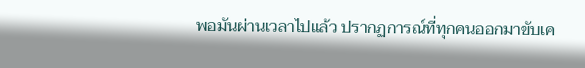พอมันผ่านเวลาไปแล้ว ปรากฏการณ์ที่ทุกคนออกมาขับเค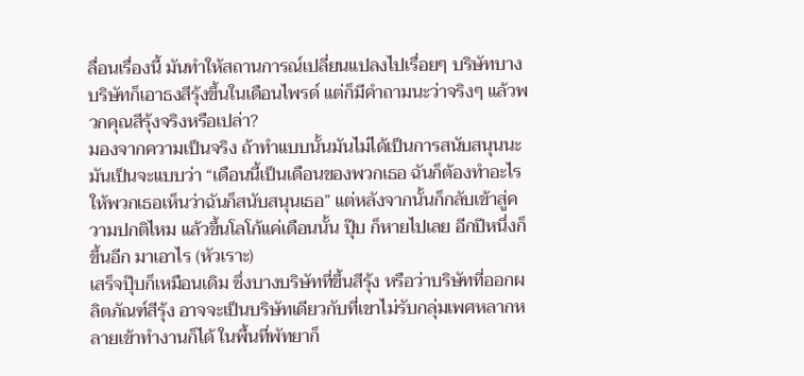ลื่อนเรื่องนี้ มันทำให้สถานการณ์เปลี่ยนแปลงไปเรื่อยๆ บริษัทบางบริษัทก็เอาธงสีรุ้งขึ้นในเดือนไพรด์ แต่ก็มีคำถามนะว่าจริงๆ แล้วพวกคุณสีรุ้งจริงหรือเปล่า?
มองจากความเป็นจริง ถ้าทําแบบนั้นมันไม่ได้เป็นการสนับสนุนนะ มันเป็นจะแบบว่า “เดือนนี้เป็นเดือนของพวกเธอ ฉันก็ต้องทําอะไรให้พวกเธอเห็นว่าฉันก็สนับสนุนเธอ” แต่หลังจากนั้นก็กลับเข้าสู่ความปกติไหม แล้วขึ้นโลโก้แค่เดือนนั้น ปุ๊บ ก็หายไปเลย อีกปีหนึ่งก็ขึ้นอีก มาเอาไร (หัวเราะ)
เสร็จปุ๊บก็เหมือนเดิม ซึ่งบางบริษัทที่ขึ้นสีรุ้ง หรือว่าบริษัทที่ออกผลิตภัณฑ์สีรุ้ง อาจจะเป็นบริษัทเดียวกับที่เขาไม่รับกลุ่มเพศหลากหลายเข้าทำงานก็ได้ ในพื้นที่พัทยาก็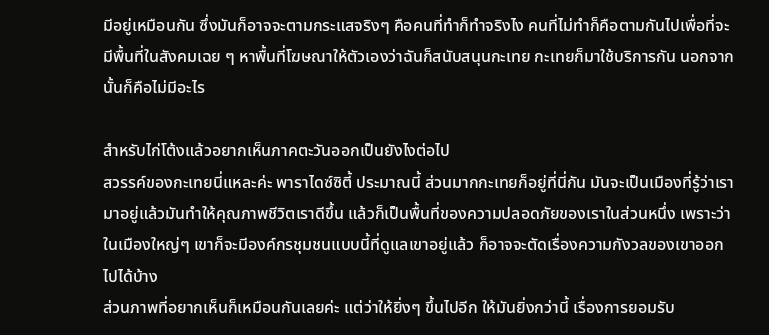มีอยู่เหมือนกัน ซึ่งมันก็อาจจะตามกระแสจริงๆ คือคนที่ทําก็ทําจริงไง คนที่ไม่ทําก็คือตามกันไปเพื่อที่จะมีพื้นที่ในสังคมเฉย ๆ หาพื้นที่โฆษณาให้ตัวเองว่าฉันก็สนับสนุนกะเทย กะเทยก็มาใช้บริการกัน นอกจากนั้นก็คือไม่มีอะไร

สำหรับไก่โต้งแล้วอยากเห็นภาคตะวันออกเป็นยังไงต่อไป
สวรรค์ของกะเทยนี่แหละค่ะ พาราไดซ์ซิตี้ ประมาณนี้ ส่วนมากกะเทยก็อยู่ที่นี่กัน มันจะเป็นเมืองที่รู้ว่าเรามาอยู่แล้วมันทําให้คุณภาพชีวิตเราดีขึ้น แล้วก็เป็นพื้นที่ของความปลอดภัยของเราในส่วนหนึ่ง เพราะว่าในเมืองใหญ่ๆ เขาก็จะมีองค์กรชุมชนแบบนี้ที่ดูแลเขาอยู่แล้ว ก็อาจจะตัดเรื่องความกังวลของเขาออกไปได้บ้าง
ส่วนภาพที่อยากเห็นก็เหมือนกันเลยค่ะ แต่ว่าให้ยิ่งๆ ขึ้นไปอีก ให้มันยิ่งกว่านี้ เรื่องการยอมรับ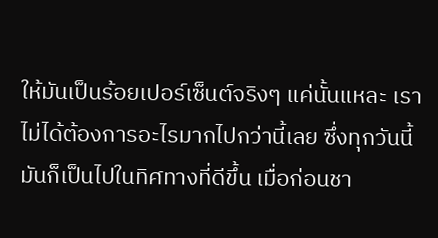ให้มันเป็นร้อยเปอร์เซ็นต์จริงๆ แค่นั้นแหละ เราไม่ได้ต้องการอะไรมากไปกว่านี้เลย ซึ่งทุกวันนี้มันก็เป็นไปในทิศทางที่ดีขึ้น เมื่อก่อนชา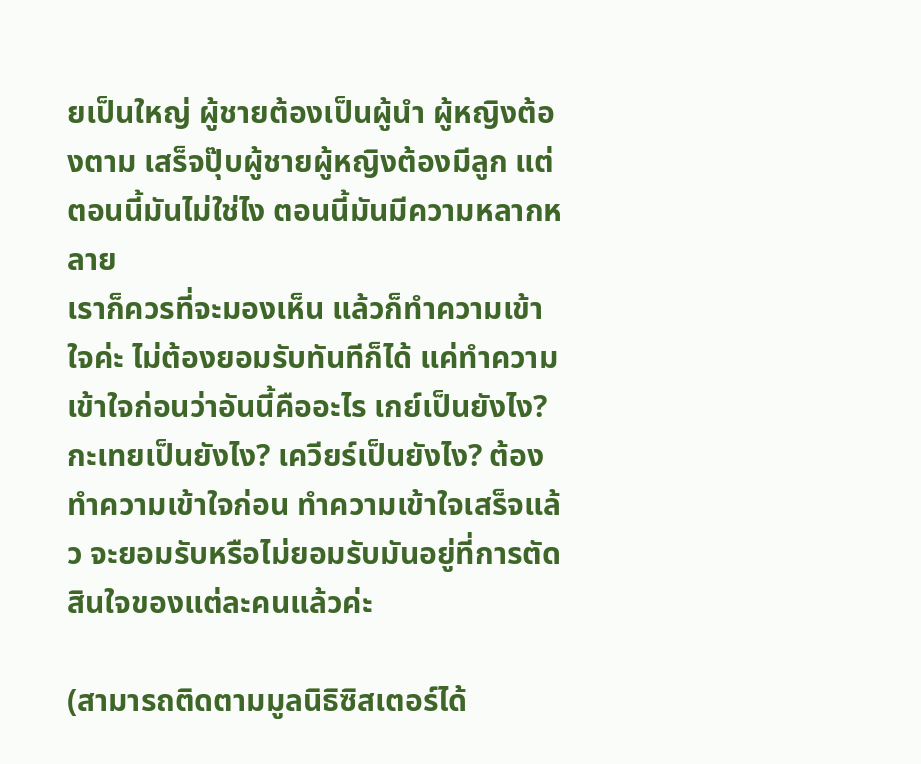ยเป็นใหญ่ ผู้ชายต้องเป็นผู้นํา ผู้หญิงต้องตาม เสร็จปุ๊บผู้ชายผู้หญิงต้องมีลูก แต่ตอนนี้มันไม่ใช่ไง ตอนนี้มันมีความหลากหลาย
เราก็ควรที่จะมองเห็น แล้วก็ทําความเข้าใจค่ะ ไม่ต้องยอมรับทันทีก็ได้ แค่ทําความเข้าใจก่อนว่าอันนี้คืออะไร เกย์เป็นยังไง? กะเทยเป็นยังไง? เควียร์เป็นยังไง? ต้องทําความเข้าใจก่อน ทําความเข้าใจเสร็จแล้ว จะยอมรับหรือไม่ยอมรับมันอยู่ที่การตัดสินใจของแต่ละคนแล้วค่ะ

(สามารถติดตามมูลนิธิซิสเตอร์ได้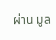ผ่าน มูล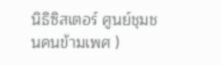นิธิซิสเตอร์ ศูนย์ชุมชนคนข้ามเพศ )